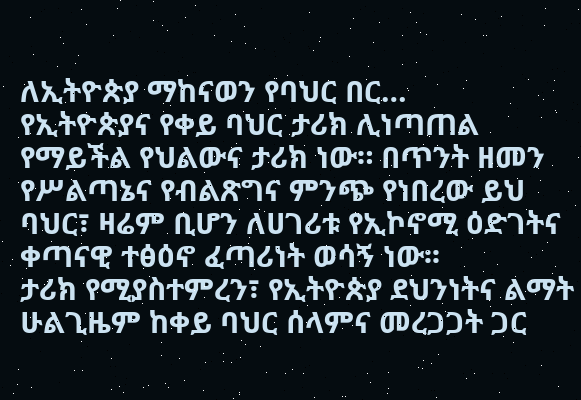ለኢትዮጵያ ማከናወን የባህር በር…
የኢትዮጵያና የቀይ ባህር ታሪክ ሊነጣጠል የማይችል የህልውና ታሪክ ነው። በጥንት ዘመን የሥልጣኔና የብልጽግና ምንጭ የነበረው ይህ ባህር፣ ዛሬም ቢሆን ለሀገሪቱ የኢኮኖሚ ዕድገትና ቀጣናዊ ተፅዕኖ ፈጣሪነት ወሳኝ ነው፡፡
ታሪክ የሚያስተምረን፣ የኢትዮጵያ ደህንነትና ልማት ሁልጊዜም ከቀይ ባህር ሰላምና መረጋጋት ጋር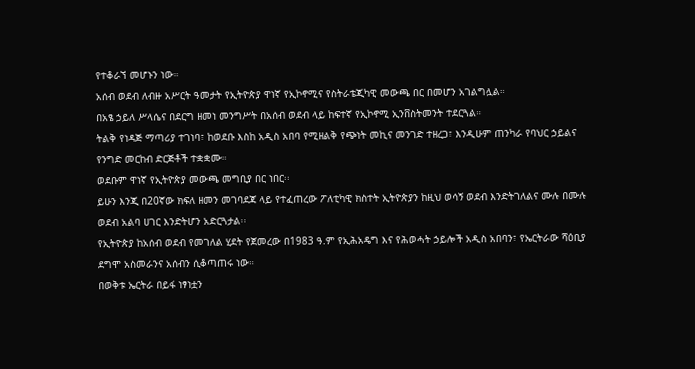የተቆራኘ መሆኑን ነው።
አሰብ ወደብ ለብዙ አሥርት ዓመታት የኢትዮጵያ ዋነኛ የኢኮኖሚና የስትራቴጂካዊ መውጫ በር በመሆን አገልግሏል።
በአፄ ኃይለ ሥላሴና በደርግ ዘመነ መንግሥት በአሰብ ወደብ ላይ ከፍተኛ የኢኮኖሚ ኢንቨስትመንት ተደርጓል።
ትልቅ የነዳጅ ማጣሪያ ተገነባ፣ ከወደቡ እስከ አዲስ አበባ የሚዘልቅ የጭነት መኪና መንገድ ተዘረጋ፣ እንዲሁም ጠንካራ የባህር ኃይልና የንግድ መርከብ ድርጅቶች ተቋቋሙ።
ወደቡም ዋነኛ የኢትዮጵያ መውጫ መግቢያ በር ነበር፡፡
ይሁን እንጂ በ20ኛው ክፍለ ዘመን መገባደጃ ላይ የተፈጠረው ፖለቲካዊ ክስተት ኢትዮጵያን ከዚህ ወሳኝ ወደብ እንድትገለልና ሙሉ በሙሉ ወደብ አልባ ሀገር እንድትሆን አድርጓታል፡፡
የኢትዮጵያ ከአሰብ ወደብ የመገለል ሂደት የጀመረው በ1983 ዓ.ም የኢሕአዴግ እና የሕወሓት ኃይሎች አዲስ አበባን፣ የኤርትራው ሻዕቢያ ደግሞ አስመራንና አሰብን ሲቆጣጠሩ ነው።
በወቅቱ ኤርትራ በይፋ ነፃነቷን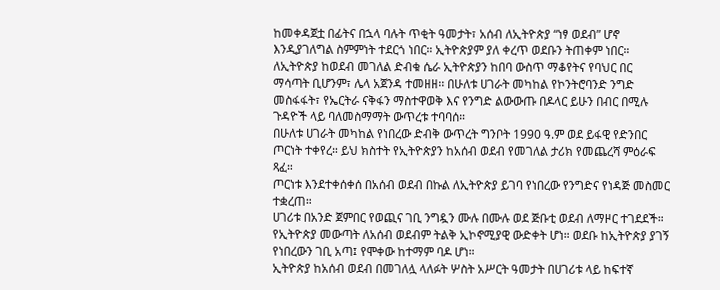ከመቀዳጀቷ በፊትና በኋላ ባሉት ጥቂት ዓመታት፣ አሰብ ለኢትዮጵያ “ነፃ ወደብ” ሆኖ እንዲያገለግል ስምምነት ተደርጎ ነበር። ኢትዮጵያም ያለ ቀረጥ ወደቡን ትጠቀም ነበር።
ለኢትዮጵያ ከወደብ መገለል ድብቁ ሴራ ኢትዮጵያን ከበባ ውስጥ ማቆየትና የባህር በር ማሳጣት ቢሆንም፣ ሌላ አጀንዳ ተመዘዘ፡፡ በሁለቱ ሀገራት መካከል የኮንትሮባንድ ንግድ መስፋፋት፣ የኤርትራ ናቅፋን ማስተዋወቅ እና የንግድ ልውውጡ በዶላር ይሁን በብር በሚሉ ጉዳዮች ላይ ባለመስማማት ውጥረቱ ተባባሰ።
በሁለቱ ሀገራት መካከል የነበረው ድብቅ ውጥረት ግንቦት 1990 ዓ.ም ወደ ይፋዊ የድንበር ጦርነት ተቀየረ። ይህ ክስተት የኢትዮጵያን ከአሰብ ወደብ የመገለል ታሪክ የመጨረሻ ምዕራፍ ጻፈ።
ጦርነቱ እንደተቀሰቀሰ በአሰብ ወደብ በኩል ለኢትዮጵያ ይገባ የነበረው የንግድና የነዳጅ መስመር ተቋረጠ።
ሀገሪቱ በአንድ ጀምበር የወጪና ገቢ ንግዷን ሙሉ በሙሉ ወደ ጅቡቲ ወደብ ለማዞር ተገደደች። የኢትዮጵያ መውጣት ለአሰብ ወደብም ትልቅ ኢኮኖሚያዊ ውድቀት ሆነ። ወደቡ ከኢትዮጵያ ያገኝ የነበረውን ገቢ አጣ፤ የሞቀው ከተማም ባዶ ሆነ።
ኢትዮጵያ ከአሰብ ወደብ በመገለሏ ላለፉት ሦስት አሥርት ዓመታት በሀገሪቱ ላይ ከፍተኛ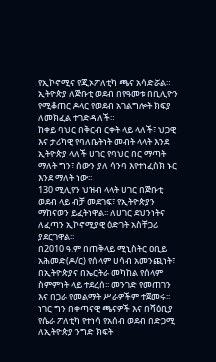የኢኮኖሚና የጂኦፖለቲካ ጫና አሳድሯል።
ኢትዮጵያ ለጅቡቲ ወደብ በየዓመቱ በቢሊዮን የሚቆጠር ዶላር የወደብ አገልግሎት ክፍያ ለመክፈል ተገድዳለች።
ከቀይ ባህር በቅርብ ርቀት ላይ ላለች፣ ህጋዊ እና ታሪካዊ የባለቤትነት መብት ላላት እንደ ኢትዮጵያ ላለች ሀገር የባህር በር ማጣት ማለት ግን፣ ሰውን ያለ ሳንባ እየተነፈስክ ኑር እንደ ማለት ነው፡፡
130 ሚሊየን ህዝብ ላላት ሀገር በጅቡቲ ወደብ ላይ ብቻ መደገፍ፣ የኢትዮጵያን ማከናወን ይፈትነዋል፡፡ ለሀገር ደህንነትና ለፈጣን ኢኮኖሚያዊ ዕድገት አስቸጋሪ ያደርገዋል፡፡
በ2010 ዓ.ም በጠቅላይ ሚኒስትር ዐቢይ አሕመድ(ዶ/ር) የሰላም ሀሳብ አመንጪነት፣ በኢትዮጵያና በኤርትራ መካከል የሰላም ስምምነት ላይ ተደረሰ፡፡ መንገድ የመጠገን እና በጋራ የመልማት ሥራዎችም ተጀመሩ፡፡
ነገር ግን በቀጣናዊ ጫናዎች እና በሻዕቢያ የሴራ ፖለቲካ የተነሳ የአሰብ ወደብ በድጋሚ ለኢትዮጵያ ንግድ ክፍት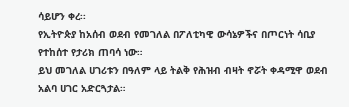ሳይሆን ቀረ፡፡
የኢትዮጵያ ከአሰብ ወደብ የመገለል በፖለቲካዊ ውሳኔዎችና በጦርነት ሳቢያ የተከሰተ የታሪክ ጠባሳ ነው።
ይህ መገለል ሀገሪቱን በዓለም ላይ ትልቅ የሕዝብ ብዛት ኖሯት ቀዳሚዋ ወደብ አልባ ሀገር አድርጓታል።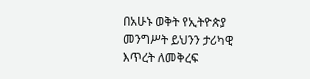በአሁኑ ወቅት የኢትዮጵያ መንግሥት ይህንን ታሪካዊ እጥረት ለመቅረፍ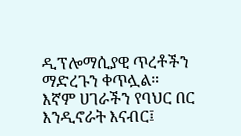ዲፕሎማሲያዊ ጥረቶችን ማድረጉን ቀጥሏል።
እኛም ሀገራችን የባህር በር እንዲኖራት እናብር፤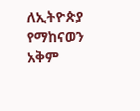ለኢትዮጵያ የማከናወን አቅም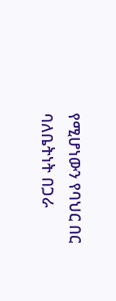የሚሆነውን የባህር በር ባለቤትነት በጋራ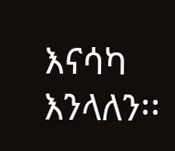እናሳካ እንላለን፡፡